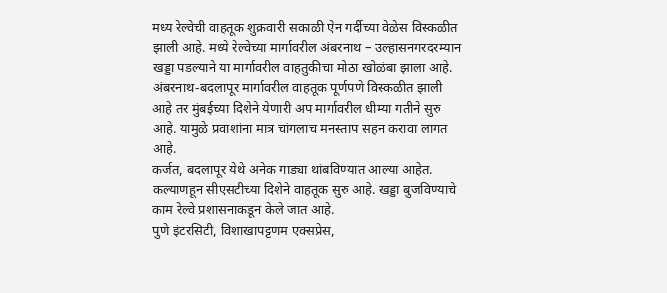मध्य रेल्वेची वाहतूक शुक्रवारी सकाळी ऐन गर्दीच्या वेळेस विस्कळीत झाली आहे. मध्ये रेल्वेच्या मार्गावरील अंबरनाथ – उल्हासनगरदरम्यान खड्डा पडल्याने या मार्गावरील वाहतुकीचा मोठा खोळंबा झाला आहे.
अंबरनाथ-बदलापूर मार्गावरील वाहतूक पूर्णपणे विस्कळीत झाली आहे तर मुंबईच्या दिशेने येणारी अप मार्गावरील धीम्या गतीने सुरु आहे. यामुळे प्रवाशांना मात्र चांगलाच मनस्ताप सहन करावा लागत आहे.
कर्जत, बदलापूर येथे अनेक गाड्या थांबविण्यात आल्या आहेत. कल्याणहून सीएसटीच्या दिशेने वाहतूक सुरु आहे. खड्डा बुजविण्याचे काम रेल्वे प्रशासनाकडून केले जात आहे.
पुणे इंटरसिटी, विशाखापट्टणम एक्सप्रेस,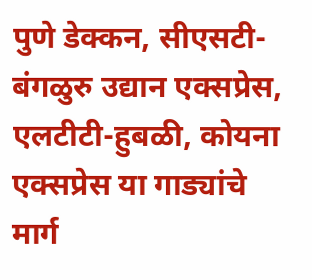पुणे डेक्कन, सीएसटी-बंगळुरु उद्यान एक्सप्रेस, एलटीटी-हुबळी, कोयना एक्सप्रेस या गाड्यांचे मार्ग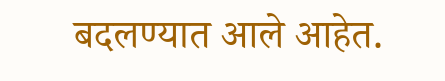बदलण्यात आले आहेत.